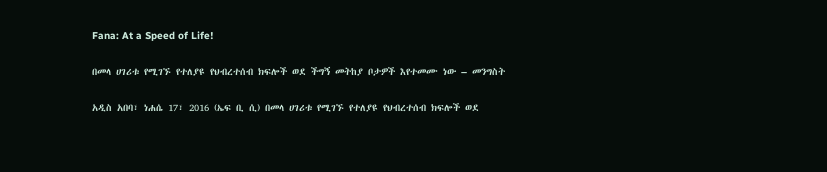Fana: At a Speed of Life!

በመላ ሀገሪቱ የሚገኙ የተለያዩ የህብረተሰብ ክፍሎች ወደ ችግኝ መትከያ ቦታዎች እየተመሙ ነው – መንግስት

አዲስ አበባ፣ ነሐሴ 17፣ 2016 (ኤፍ ቢ ሲ) በመላ ሀገሪቱ የሚገኙ የተለያዩ የህብረተሰብ ክፍሎች ወደ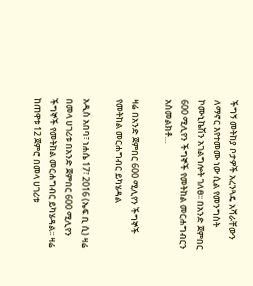ችግኝ መትከያ ቦታዎች አረንጓዴ አሻራቸውን ለማኖር እየተመሙ ነው ሲል የመንግስት ኮሙኒኬሽን አገልግሎት ገለፀ፡፡ በአንድ ጀምበር 600 ሚሊየን ችግኞች የመትከል መርሐግብርን አስመልክቶ…

ዛሬ በአንድ ጀምበር 600 ሚሊየን ችግኞች የመትከል መርሐግብር ይካሄዳል

አዲስ አበባ፣ ነሐሴ 17፣ 2016 (ኤፍ ቢ ሲ) ዛሬ በመላ ሀገሪቱ በአንድ ጀምበር 600 ሚሊየን ችግኞች የመትከል መርሐግብር ይካሄዳል፡፡ ዛሬ ከጠዋቱ 12 ጀምሮ በመላ ሀገሪቱ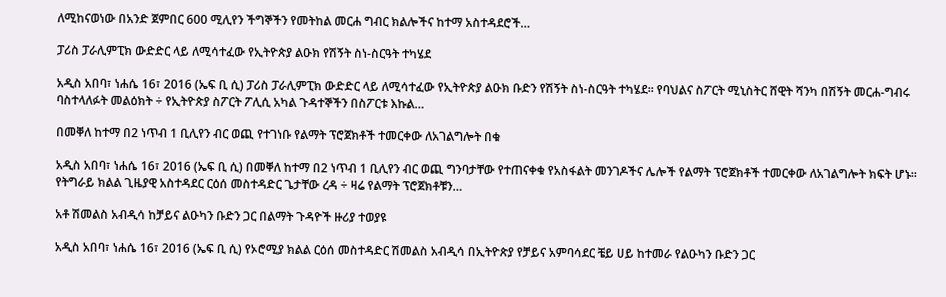ለሚከናወነው በአንድ ጀምበር 600 ሚሊየን ችግኞችን የመትከል መርሐ ግብር ክልሎችና ከተማ አስተዳደሮች…

ፓሪስ ፓራሊምፒክ ውድድር ላይ ለሚሳተፈው የኢትዮጵያ ልዑክ የሽኝት ስነ-ስርዓት ተካሄደ

አዲስ አበባ፣ ነሐሴ 16፣ 2016 (ኤፍ ቢ ሲ) ፓሪስ ፓራሊምፒክ ውድድር ላይ ለሚሳተፈው የኢትዮጵያ ልዑክ ቡድን የሽኝት ስነ-ስርዓት ተካሄደ፡፡ የባህልና ስፖርት ሚኒስትር ሸዊት ሻንካ በሽኝት መርሐ-ግብሩ ባስተላለፉት መልዕክት ÷ የኢትዮጵያ ስፖርት ፖሊሲ አካል ጉዳተኞችን በስፖርቱ እኩል…

በመቐለ ከተማ በ2 ነጥብ 1 ቢሊየን ብር ወጪ የተገነቡ የልማት ፕሮጀክቶች ተመርቀው ለአገልግሎት በቁ

አዲስ አበባ፣ ነሐሴ 16፣ 2016 (ኤፍ ቢ ሲ) በመቐለ ከተማ በ2 ነጥብ 1 ቢሊየን ብር ወጪ ግንባታቸው የተጠናቀቁ የአስፋልት መንገዶችና ሌሎች የልማት ፕሮጀክቶች ተመርቀው ለአገልግሎት ክፍት ሆኑ። የትግራይ ክልል ጊዜያዊ አስተዳደር ርዕሰ መስተዳድር ጌታቸው ረዳ ÷ ዛሬ የልማት ፕሮጀክቶቹን…

አቶ ሽመልስ አብዲሳ ከቻይና ልዑካን ቡድን ጋር በልማት ጉዳዮች ዙሪያ ተወያዩ

አዲስ አበባ፣ ነሐሴ 16፣ 2016 (ኤፍ ቢ ሲ) የኦሮሚያ ክልል ርዕሰ መስተዳድር ሽመልስ አብዲሳ በኢትዮጵያ የቻይና አምባሳደር ቼይ ሀይ ከተመራ የልዑካን ቡድን ጋር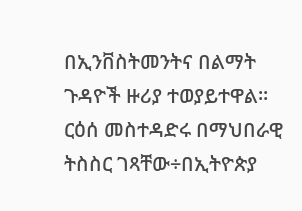በኢንቨስትመንትና በልማት ጉዳዮች ዙሪያ ተወያይተዋል፡፡ ርዕሰ መስተዳድሩ በማህበራዊ ትስስር ገጻቸው÷በኢትዮጵያ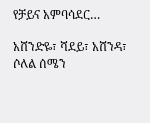የቻይና አምባሳደር…

አሸንድዬ፣ ሻደይ፣ አሸንዳ፣ ሶለል ሰሜን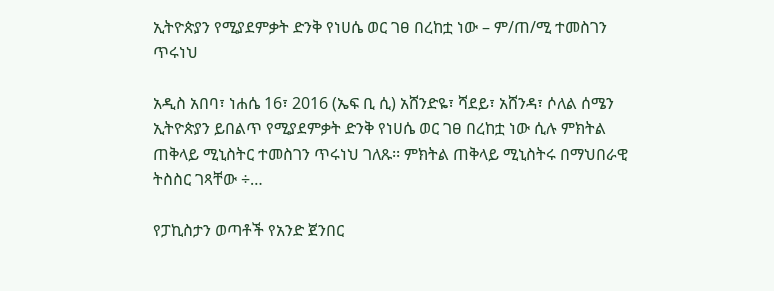ኢትዮጵያን የሚያደምቃት ድንቅ የነሀሴ ወር ገፀ በረከቷ ነው – ም/ጠ/ሚ ተመስገን ጥሩነህ

አዲስ አበባ፣ ነሐሴ 16፣ 2016 (ኤፍ ቢ ሲ) አሸንድዬ፣ ሻደይ፣ አሸንዳ፣ ሶለል ሰሜን ኢትዮጵያን ይበልጥ የሚያደምቃት ድንቅ የነሀሴ ወር ገፀ በረከቷ ነው ሲሉ ምክትል ጠቅላይ ሚኒስትር ተመስገን ጥሩነህ ገለጹ፡፡ ምክትል ጠቅላይ ሚኒስትሩ በማህበራዊ ትስስር ገጻቸው ÷…

የፓኪስታን ወጣቶች የአንድ ጀንበር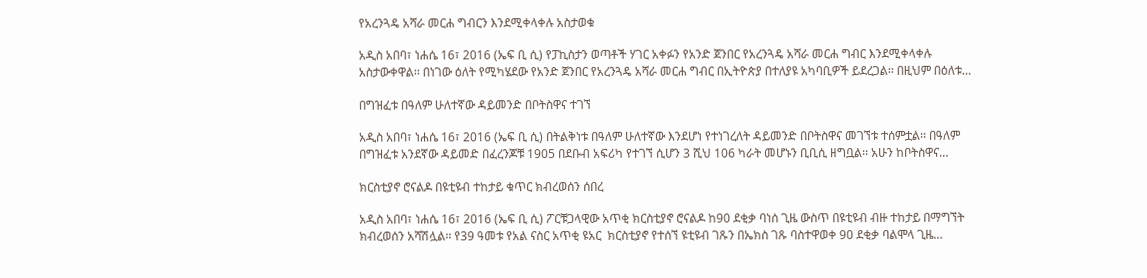የአረንጓዴ አሻራ መርሐ ግብርን እንደሚቀላቀሉ አስታወቁ

አዲስ አበባ፣ ነሐሴ 16፣ 2016 (ኤፍ ቢ ሲ) የፓኪስታን ወጣቶች ሃገር አቀፉን የአንድ ጀንበር የአረንጓዴ አሻራ መርሐ ግብር እንደሚቀላቀሉ አስታውቀዋል፡፡ በነገው ዕለት የሚካሄደው የአንድ ጀንበር የአረንጓዴ አሻራ መርሐ ግብር በኢትዮጵያ በተለያዩ አካባቢዎች ይደረጋል፡፡ በዚህም በዕለቱ…

በግዝፈቱ በዓለም ሁለተኛው ዳይመንድ በቦትስዋና ተገኘ

አዲስ አበባ፣ ነሐሴ 16፣ 2016 (ኤፍ ቢ ሲ) በትልቅነቱ በዓለም ሁለተኛው እንደሆነ የተነገረለት ዳይመንድ በቦትስዋና መገኘቱ ተሰምቷል፡፡ በዓለም በግዝፈቱ አንደኛው ዳይመድ በፈረንጆቹ 1905 በደቡብ አፍሪካ የተገኘ ሲሆን 3 ሺህ 106 ካራት መሆኑን ቢቢሲ ዘግቧል፡፡ አሁን ከቦትስዋና…

ክርስቲያኖ ሮናልዶ በዩቲዩብ ተከታይ ቁጥር ክብረወሰን ሰበረ

አዲስ አበባ፣ ነሐሴ 16፣ 2016 (ኤፍ ቢ ሲ) ፖርቹጋላዊው አጥቂ ክርስቲያኖ ሮናልዶ ከ90 ደቂቃ ባነሰ ጊዜ ውስጥ በዩቲዩብ ብዙ ተከታይ በማግኘት ክብረወሰን አሻሽሏል፡፡ የ39 ዓመቱ የአል ናስር አጥቂ ዩአር  ክርስቲያኖ የተሰኘ ዩቲዩብ ገጹን በኤክስ ገጹ ባስተዋወቀ 90 ደቂቃ ባልሞላ ጊዜ…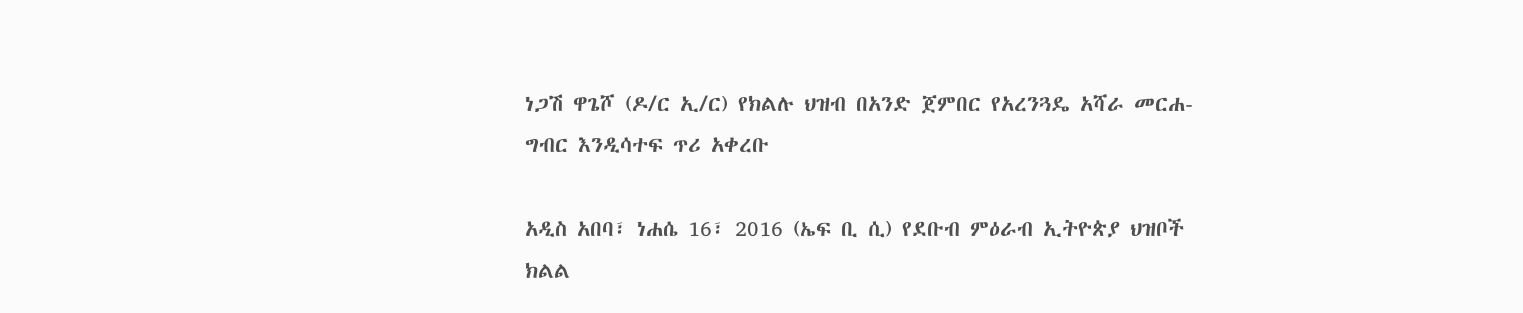ነጋሽ ዋጌሾ (ዶ/ር ኢ/ር) የክልሉ ህዝብ በአንድ ጀምበር የአረንጓዴ አሻራ መርሐ-ግብር እንዲሳተፍ ጥሪ አቀረቡ

አዲስ አበባ፣ ነሐሴ 16፣ 2016 (ኤፍ ቢ ሲ) የደቡብ ምዕራብ ኢትዮጵያ ህዝቦች ክልል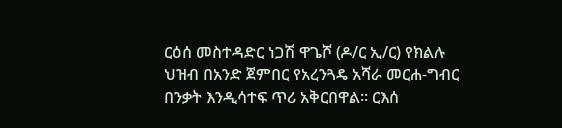ርዕሰ መስተዳድር ነጋሽ ዋጌሾ (ዶ/ር ኢ/ር) የክልሉ ህዝብ በአንድ ጀምበር የአረንጓዴ አሻራ መርሐ-ግብር በንቃት እንዲሳተፍ ጥሪ አቅርበዋል፡፡ ርእሰ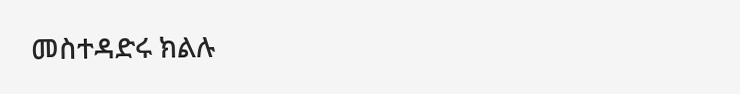መስተዳድሩ ክልሉ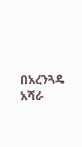በአረንጓዴ አሻራ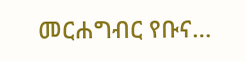መርሐግብር የቡና…